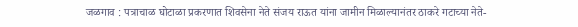जळगाव : पत्राचाळ घोटाळा प्रकरणात शिवसेना नेते संजय राऊत यांना जामीन मिळाल्यानंतर ठाकरे गटाच्या नेते-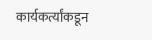कार्यकर्त्यांकडून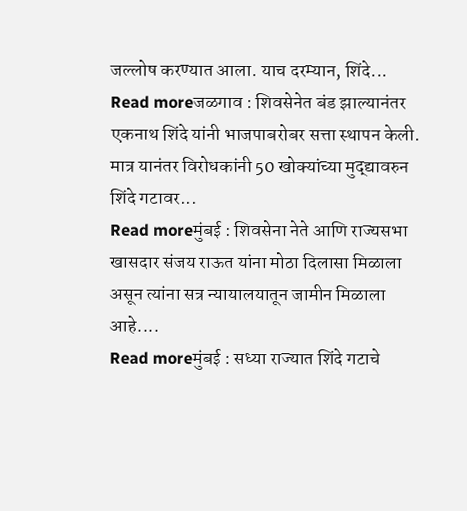जल्लोष करण्यात आला. याच दरम्यान, शिंदे...
Read moreजळगाव : शिवसेनेत बंड झाल्यानंतर एकनाथ शिंदे यांनी भाजपाबरोबर सत्ता स्थापन केली. मात्र यानंतर विरोधकांनी 50 खोक्यांच्या मुद्द्यावरुन शिंदे गटावर...
Read moreमुंबई : शिवसेना नेते आणि राज्यसभा खासदार संजय राऊत यांना मोठा दिलासा मिळाला असून त्यांना सत्र न्यायालयातून जामीन मिळाला आहे....
Read moreमुंबई : सध्या राज्यात शिंदे गटाचे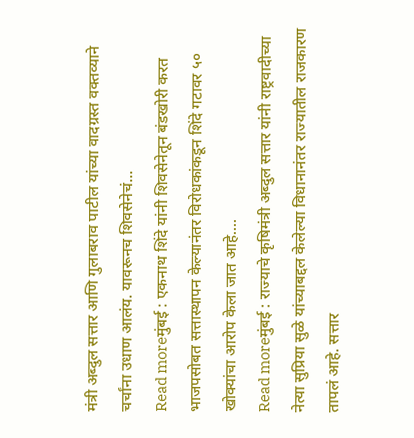मंत्री अब्दुल सत्तार आणि गुलाबराव पाटील यांच्या वादग्रस्त वक्तव्याने चर्चांना उधाण आलंय. यावरूनच शिवसेनेचं...
Read moreमुंबई : एकनाथ शिंदे यांनी शिवसेनेतून बंडखोरी करत भाजपसोबत सत्तास्थापन केल्यानंतर विरोधकांकडून शिंदे गटावर ५० खोक्यांचा आरोप केला जात आहे....
Read moreमुंबई : राज्याचे कृषिमंत्री अब्दुल सत्तार यांनी राष्ट्रवादीच्या नेत्या सुप्रिया सुळे यांच्याबद्दल केलेल्या विधानानंतर राज्यातील राजकारण तापलं आहे. सत्तार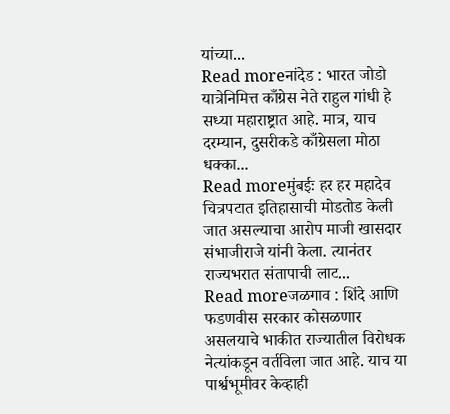यांच्या...
Read moreनांदेड : भारत जोडो यात्रेनिमित्त काँग्रेस नेते राहुल गांधी हे सध्या महाराष्ट्रात आहे. मात्र, याच दरम्यान, दुसरीकडे काँग्रेसला मोठा धक्का...
Read moreमुंबईः हर हर महादेव चित्रपटात इतिहासाची मोडतोड केली जात असल्याचा आरोप माजी खासदार संभाजीराजे यांनी केला. त्यानंतर राज्यभरात संतापाची लाट...
Read moreजळगाव : शिंदे आणि फडणवीस सरकार कोसळणार असलयाचे भाकीत राज्यातील विरोधक नेत्यांकडून वर्तविला जात आहे. याच या पार्श्वभूमीवर केव्हाही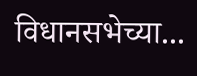विधानसभेच्या...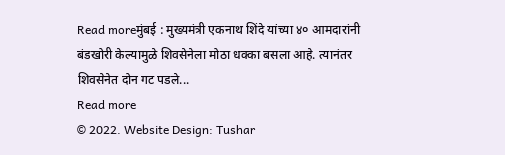Read moreमुंबई : मुख्यमंत्री एकनाथ शिंदे यांच्या ४० आमदारांनी बंडखोरी केल्यामुळे शिवसेनेला मोठा धक्का बसला आहे. त्यानंतर शिवसेनेत दोन गट पडले...
Read more
© 2022. Website Design: Tushar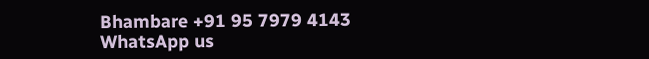Bhambare +91 95 7979 4143
WhatsApp us